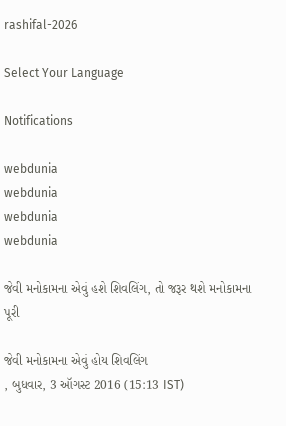rashifal-2026

Select Your Language

Notifications

webdunia
webdunia
webdunia
webdunia

જેવી મનોકામના એવું હશે શિવલિંગ, તો જરૂર થશે મનોકામના પૂરી

જેવી મનોકામના એવું હોય શિવલિંગ
, બુધવાર, 3 ઑગસ્ટ 2016 (15:13 IST)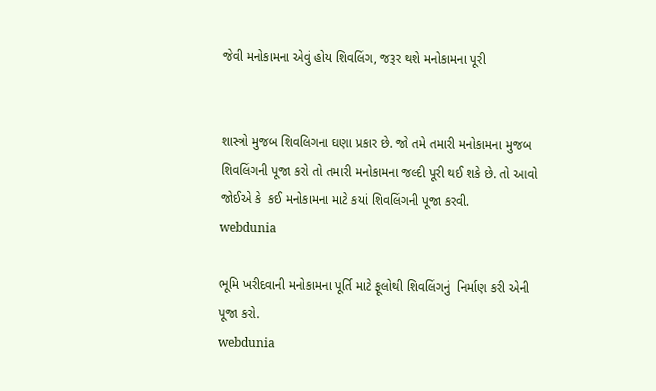જેવી મનોકામના એવું હોય શિવલિંગ, જરૂર થશે મનોકામના પૂરી


શાસ્ત્રો મુજબ શિવલિગના ઘણા પ્રકાર છે. જો તમે તમારી મનોકામના મુજબ  શિવલિંગની પૂજા કરો તો તમારી મનોકામના જલ્દી પૂરી થઈ શકે છે. તો આવો જોઈએ કે  કઈ મનોકામના માટે કયાં શિવલિંગની પૂજા કરવી.
webdunia

ભૂમિ ખરીદવાની મનોકામના પૂર્તિ માટે ફૂલોથી શિવલિંગનું  નિર્માણ કરી એની પૂજા કરો.
webdunia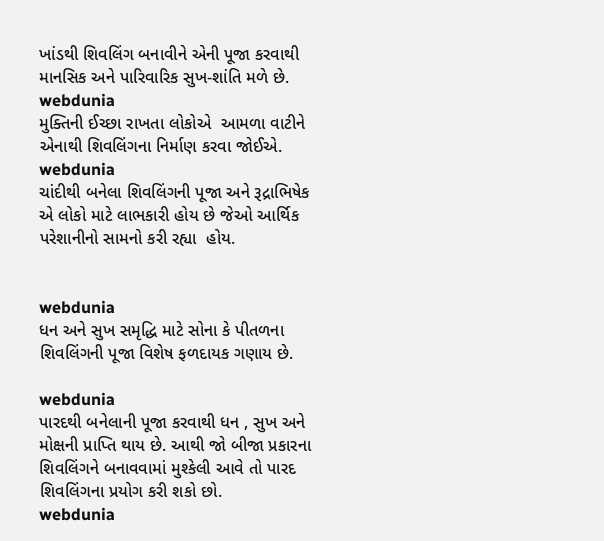ખાંડથી શિવલિંગ બનાવીને એની પૂજા કરવાથી માનસિક અને પારિવારિક સુખ-શાંતિ મળે છે.
webdunia
મુક્તિની ઈચ્છા રાખતા લોકોએ  આમળા વાટીને એનાથી શિવલિંગના નિર્માણ કરવા જોઈએ.
webdunia
ચાંદીથી બનેલા શિવલિંગની પૂજા અને રૂદ્રાભિષેક એ લોકો માટે લાભકારી હોય છે જેઓ આર્થિક પરેશાનીનો સામનો કરી રહ્યા  હોય.


webdunia
ધન અને સુખ સમૃદ્ધિ માટે સોના કે પીતળના શિવલિંગની પૂજા વિશેષ ફળદાયક ગણાય છે.

webdunia
પારદથી બનેલાની પૂજા કરવાથી ધન , સુખ અને મોક્ષની પ્રાપ્તિ થાય છે. આથી જો બીજા પ્રકારના શિવલિંગને બનાવવામાં મુશ્કેલી આવે તો પારદ શિવલિંગના પ્રયોગ કરી શકો છો.
webdunia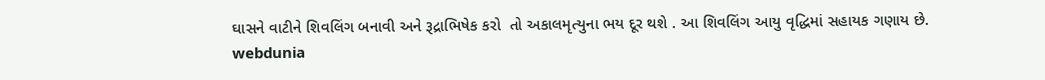ઘાસને વાટીને શિવલિંગ બનાવી અને રૂદ્રાભિષેક કરો  તો અકાલમૃત્યુના ભય દૂર થશે . આ શિવલિંગ આયુ વૃદ્ધિમાં સહાયક ગણાય છે.
webdunia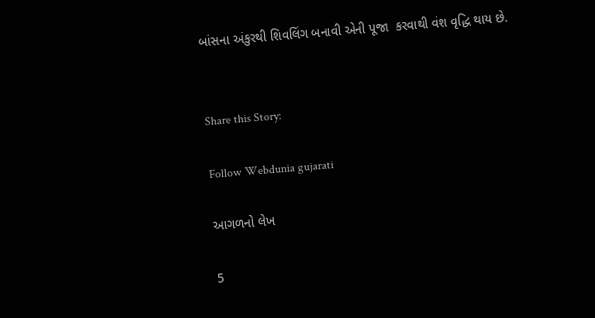બાંસના અંકુરથી શિવલિંગ બનાવી એની પૂજા  કરવાથી વંશ વૃદ્ધિ થાય છે.


Share this Story:

Follow Webdunia gujarati

આગળનો લેખ

5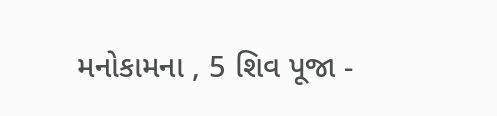મનોકામના , 5 શિવ પૂજા -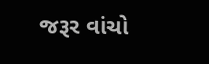જરૂર વાંચો